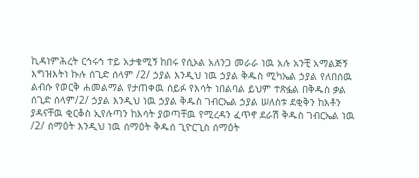ኪዳነምሕረት ርኅሩኅ ተይ አታቁሚኝ ከበሩ የሲኦል አለንጋ መራራ ነዉ አሉ አንቺ አማልጅኝ እግዝእትነ ኩሉ ሰጊድ ሰላም /2/ ኃያል እንዲህ ነዉ ኃያል ቅዱስ ሚካኤል ኃያል የለበሰዉ ልብሱ የወርቅ ሐመልማል የታጠቀዉ ሰይፉ የእሳት ነበልባል ይህም ተጽፏል በቅዱስ ቃል ሰጊድ ሰላም/2/ ኃያል እንዲህ ነዉ ኃያል ቅዱስ ገብርኤል ኃያል ሠለስቱ ደቂቅን ከእቶን ያዳናቸዉ ቂርቆስ ኢየሉጣን ከእሳት ያወጣቸዉ የሚረዳን ፈጥኖ ደራሽ ቅዱስ ገብርኤል ነዉ /2/ ሰማዕት እንዲህ ነዉ ሰማዕት ቅዱሰ ጊዮርጊስ ሰማዕት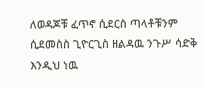ለወዳጆቹ ፈጥኖ ሲደርስ ጣላቶቹንም ሲደመስስ ጊዮርጊስ ዘልዳዉ ንጉሥ ሳድቅ እንዲህ ነዉ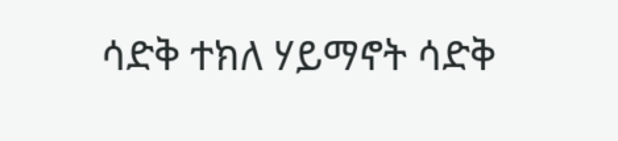ሳድቅ ተክለ ሃይማኖት ሳድቅ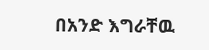በአንድ እግራቸዉ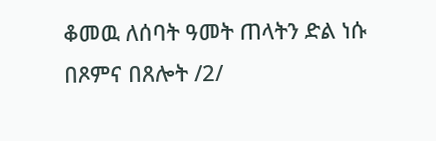ቆመዉ ለሰባት ዓመት ጠላትን ድል ነሱ በጾምና በጸሎት /2/